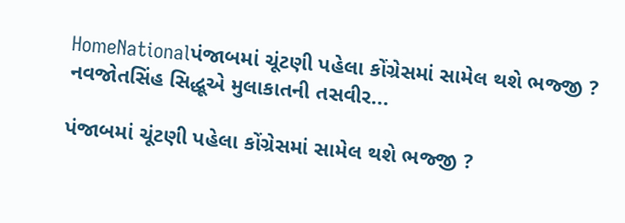HomeNationalપંજાબમાં ચૂંટણી પહેલા કોંગ્રેસમાં સામેલ થશે ભજ્જી ? નવજોતસિંહ સિદ્ધૂએ મુલાકાતની તસવીર...

પંજાબમાં ચૂંટણી પહેલા કોંગ્રેસમાં સામેલ થશે ભજ્જી ?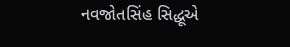નવજોતસિંહ સિદ્ધૂએ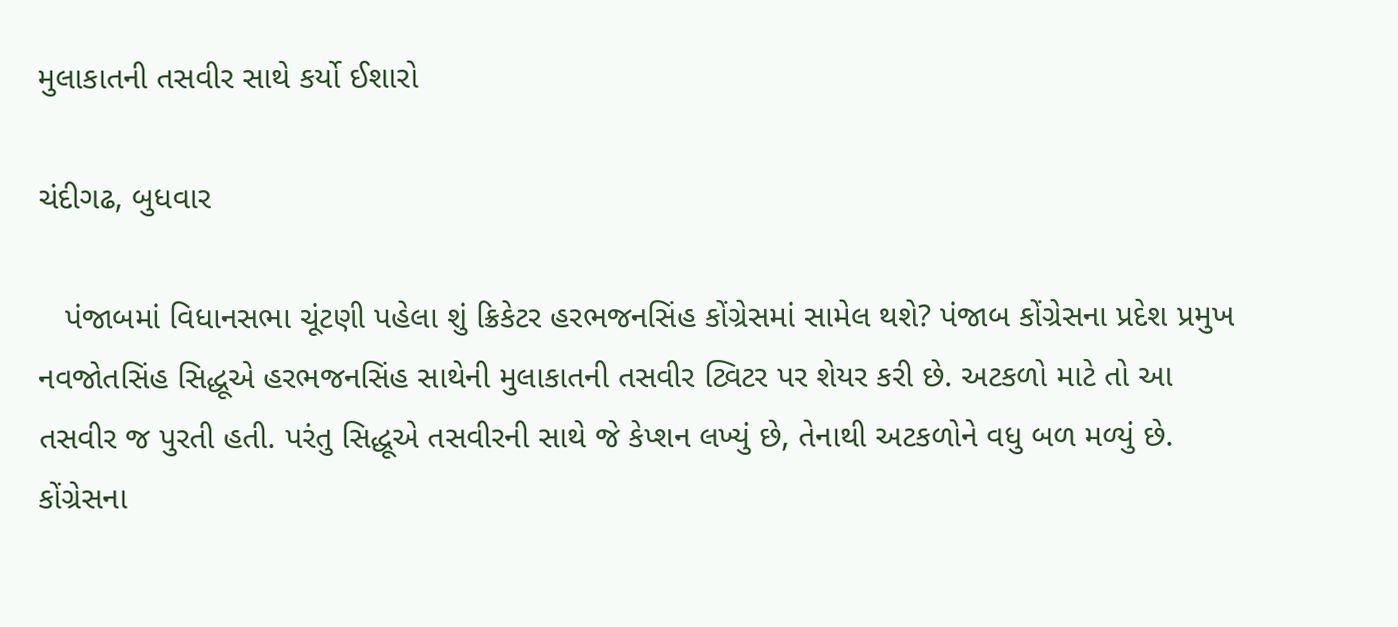મુલાકાતની તસવીર સાથે કર્યો ઈશારો

ચંદીગઢ, બુધવાર

   પંજાબમાં વિધાનસભા ચૂંટણી પહેલા શું ક્રિકેટર હરભજનસિંહ કોંગ્રેસમાં સામેલ થશે? પંજાબ કોંગ્રેસના પ્રદેશ પ્રમુખ નવજોતસિંહ સિદ્ધૂએ હરભજનસિંહ સાથેની મુલાકાતની તસવીર ટ્વિટર પર શેયર કરી છે. અટકળો માટે તો આ તસવીર જ પુરતી હતી. પરંતુ સિદ્ધૂએ તસવીરની સાથે જે કેપ્શન લખ્યું છે, તેનાથી અટકળોને વધુ બળ મળ્યું છે. કોંગ્રેસના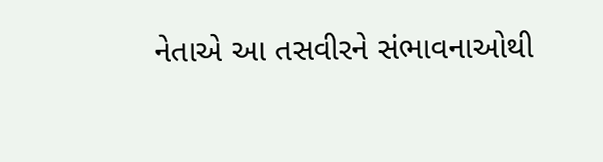નેતાએ આ તસવીરને સંભાવનાઓથી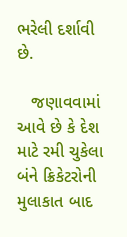ભરેલી દર્શાવી છે.

   જણાવવામાં આવે છે કે દેશ માટે રમી ચુકેલા બંને ક્રિકેટરોની મુલાકાત બાદ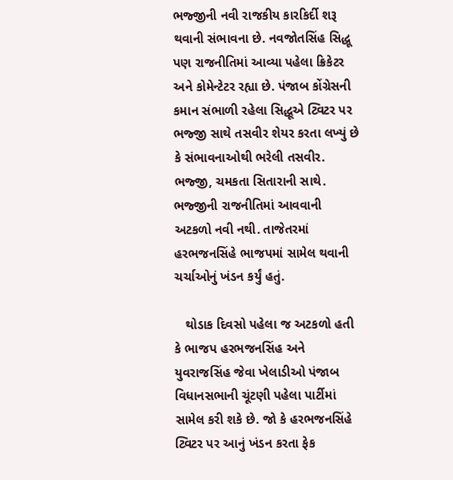ભજ્જીની નવી રાજકીય કારકિર્દી શરૂ થવાની સંભાવના છે. નવજોતસિંહ સિદ્ધૂ પણ રાજનીતિમાં આવ્યા પહેલા ક્રિકેટર અને કોમેન્ટેટર રહ્યા છે. પંજાબ કોંગ્રેસની કમાન સંભાળી રહેલા સિદ્ધૂએ ટ્વિટર પર ભજ્જી સાથે તસવીર શેયર કરતા લખ્યું છે કે સંભાવનાઓથી ભરેલી તસવીર. ભજ્જી, ચમકતા સિતારાની સાથે. ભજ્જીની રાજનીતિમાં આવવાની અટકળો નવી નથી. તાજેતરમાં હરભજનસિંહે ભાજપમાં સામેલ થવાની ચર્ચાઓનું ખંડન કર્યું હતું.

   થોડાક દિવસો પહેલા જ અટકળો હતી કે ભાજપ હરભજનસિંહ અને યુવરાજસિંહ જેવા ખેલાડીઓ પંજાબ વિધાનસભાની ચૂંટણી પહેલા પાર્ટીમાં સામેલ કરી શકે છે. જો કે હરભજનસિંહે ટ્વિટર પર આનું ખંડન કરતા ફેક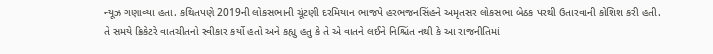ન્યૂઝ ગણાવ્યા હતા. કથિતપણે 2019ની લોકસભાની ચૂંટણી દરમિયાન ભાજપે હરભજનસિંહને અમૃતસર લોકસભા બેઠક પરથી ઉતારવાની કોશિશ કરી હતી. તે સમયે ક્રિકેટરે વાતચીતનો સ્વીકાર કર્યો હતો અને કહ્યુ હતુ કે તે એ વાતને લઈને નિશ્ચિંત નથી કે આ રાજનીતિમાં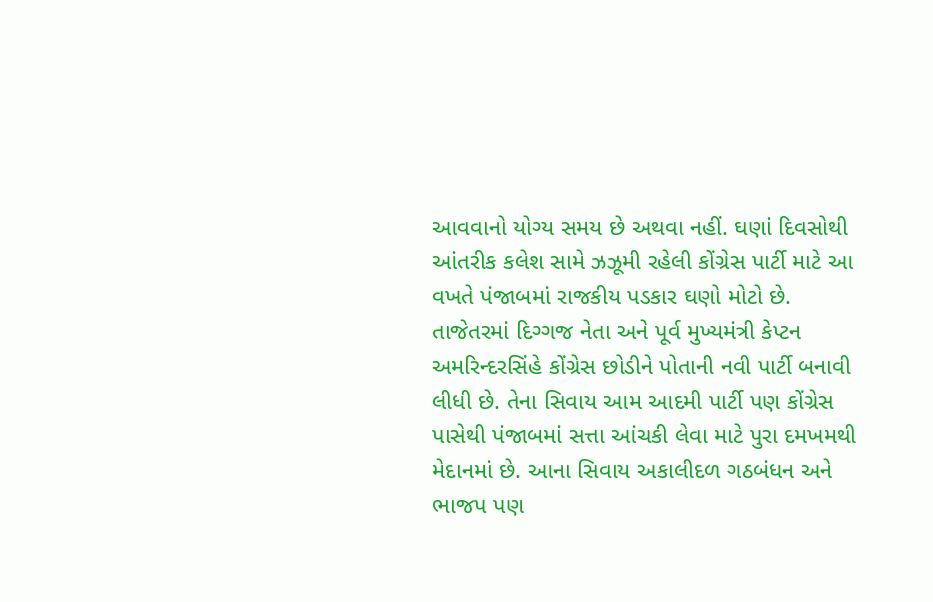આવવાનો યોગ્ય સમય છે અથવા નહીં. ઘણાં દિવસોથી આંતરીક કલેશ સામે ઝઝૂમી રહેલી કોંગ્રેસ પાર્ટી માટે આ વખતે પંજાબમાં રાજકીય પડકાર ઘણો મોટો છે. તાજેતરમાં દિગ્ગજ નેતા અને પૂર્વ મુખ્યમંત્રી કેપ્ટન અમરિન્દરસિંહે કોંગ્રેસ છોડીને પોતાની નવી પાર્ટી બનાવી લીધી છે. તેના સિવાય આમ આદમી પાર્ટી પણ કોંગ્રેસ પાસેથી પંજાબમાં સત્તા આંચકી લેવા માટે પુરા દમખમથી મેદાનમાં છે. આના સિવાય અકાલીદળ ગઠબંધન અને ભાજપ પણ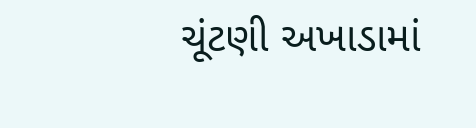ચૂંટણી અખાડામાં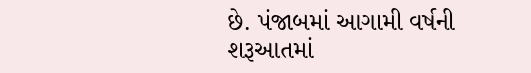છે. પંજાબમાં આગામી વર્ષની શરૂઆતમાં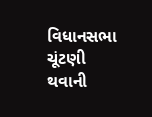વિધાનસભા ચૂંટણી થવાની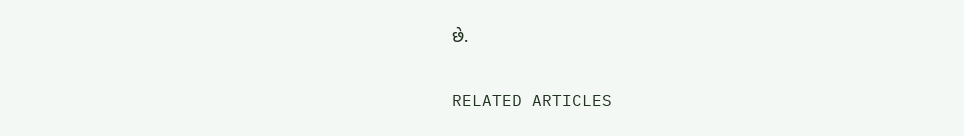છે.

RELATED ARTICLES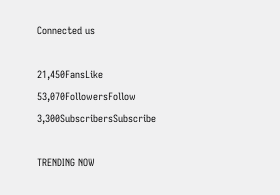Connected us

21,450FansLike
53,070FollowersFollow
3,300SubscribersSubscribe

TRENDING NOW